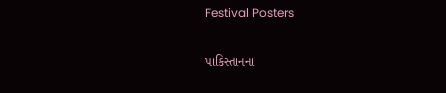Festival Posters

પાકિસ્તાનના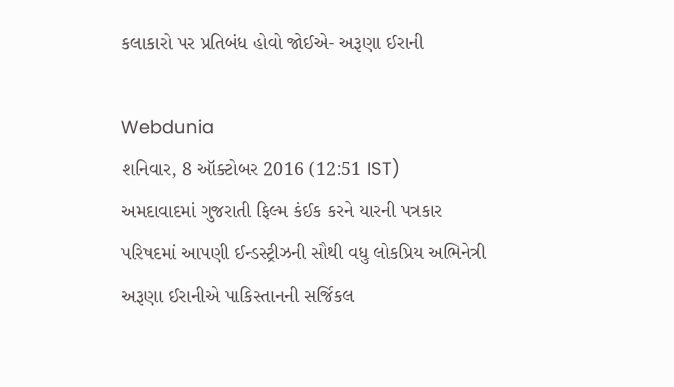કલાકારો પર પ્રતિબંધ હોવો જોઈએ- અરૂણા ઈરાની

Webdunia
શનિવાર, 8 ઑક્ટોબર 2016 (12:51 IST)
અમદાવાદમાં ગુજરાતી ફિલ્મ કંઈક કરને યારની પત્રકાર પરિષદમાં આપણી ઈન્ડસ્ટ્રીઝની સૌથી વધુ લોકપ્રિય અભિનેત્રી અરૂણા ઈરાનીએ પાકિસ્તાનની સર્જિકલ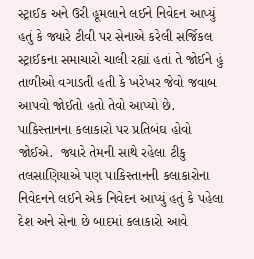સ્ટ્રાઈક અને ઉરી હૂમલાને લઈને નિવેદન આપ્યું હતું કે જ્યારે ટીવી પર સેનાએ કરેલી સર્જિકલ સ્ટ્રાઈકના સમાચારો ચાલી રહ્યાં હતાં તે જોઈને હું તાળીઓ વગાડતી હતી કે ખરેખર જેવો જવાબ આપવો જોઈતો હતો તેવો આપ્યો છે. પાકિસ્તાનના કલાકારો પર પ્રતિબંઘ હોવો જોઈએ.  જ્યારે તેમની સાથે રહેલા ટીકુ તલસાણિયાએ પણ પાકિસ્તાનની કલાકારોના નિવેદનને લઈને એક નિવેદન આપ્યું હતું કે પહેલા દેશ અને સેના છે બાદમાં કલાકારો આવે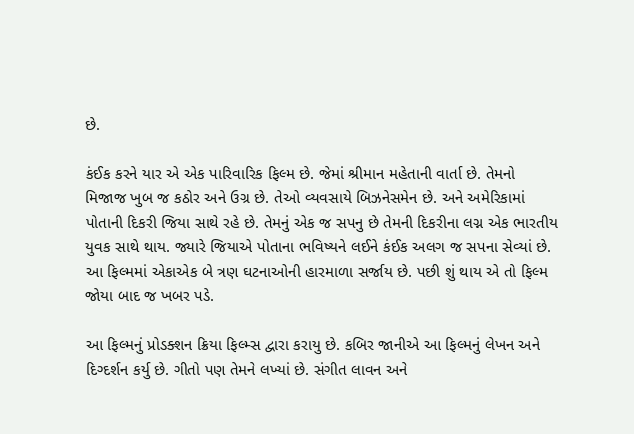છે.

કંઈક કરને યાર એ એક પારિવારિક ફિલ્મ છે. જેમાં શ્રીમાન મહેતાની વાર્તા છે. તેમનો મિજાજ ખુબ જ કઠોર અને ઉગ્ર છે. તેઓ વ્યવસાયે બિઝનેસમેન છે. અને અમેરિકામાં પોતાની દિકરી જિયા સાથે રહે છે. તેમનું એક જ સપનુ છે તેમની દિકરીના લગ્ન એક ભારતીય યુવક સાથે થાય. જ્યારે જિયાએ પોતાના ભવિષ્યને લઈને કંઈક અલગ જ સપના સેવ્યાં છે. આ ફિલ્મમાં એકાએક બે ત્રણ ઘટનાઓની હારમાળા સર્જાય છે. પછી શું થાય એ તો ફિલ્મ જોયા બાદ જ ખબર પડે.

આ ફિલ્મનું પ્રોડક્શન ક્રિયા ફિલ્મ્સ દ્વારા કરાયુ છે. કબિર જાનીએ આ ફિલ્મનું લેખન અને દિગ્દર્શન કર્યુ છે. ગીતો પણ તેમને લખ્યાં છે. સંગીત લાવન અને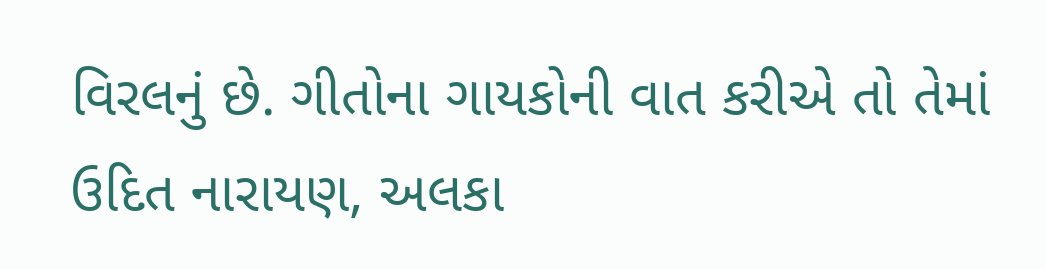વિરલનું છે. ગીતોના ગાયકોની વાત કરીએ તો તેમાં ઉદિત નારાયણ, અલકા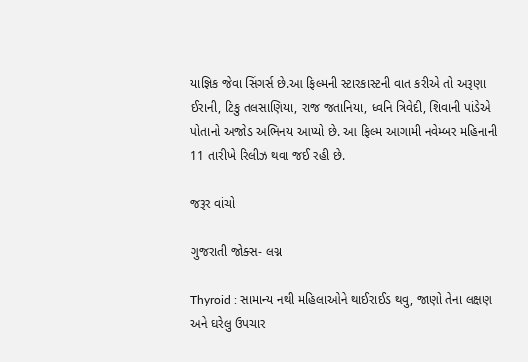યાજ્ઞિક જેવા સિંગર્સ છે.આ ફિલ્મની સ્ટારકાસ્ટની વાત કરીએ તો અરૂણા ઈરાની, ટિકુ તલસાણિયા, રાજ જતાનિયા, ધ્વનિ ત્રિવેદી, શિવાની પાંડેએ પોતાનો અજોડ અભિનય આપ્યો છે. આ ફિલ્મ આગામી નવેમ્બર મહિનાની 11 તારીખે રિલીઝ થવા જઈ રહી છે.

જરૂર વાંચો

ગુજરાતી જોક્સ- લગ્ન

Thyroid : સામાન્ય નથી મહિલાઓને થાઈરાઈડ થવુ, જાણો તેના લક્ષણ અને ઘરેલુ ઉપચાર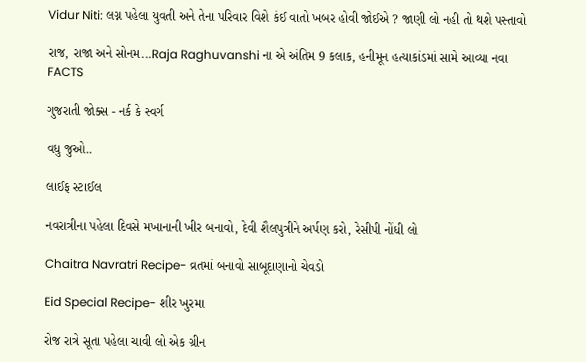Vidur Niti: લગ્ન પહેલા યુવતી અને તેના પરિવાર વિશે કંઈ વાતો ખબર હોવી જોઈએ ? જાણી લો નહી તો થશે પસ્તાવો

રાજ, રાજા અને સોનમ...Raja Raghuvanshi ના એ અંતિમ 9 કલાક, હનીમૂન હત્યાકાંડમાં સામે આવ્યા નવા FACTS

ગુજરાતી જોક્સ - નર્ક કે સ્વર્ગ

વધુ જુઓ..

લાઈફ સ્ટાઈલ

નવરાત્રીના પહેલા દિવસે મખાનાની ખીર બનાવો, દેવી શૈલપુત્રીને અર્પણ કરો, રેસીપી નોંધી લો

Chaitra Navratri Recipe- વ્રતમાં બનાવો સાબૂદાણાનો ચેવડો

Eid Special Recipe- શીર ખુરમા

રોજ રાત્રે સૂતા પહેલા ચાવી લો એક ગ્રીન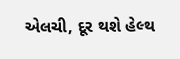એલચી, દૂર થશે હેલ્થ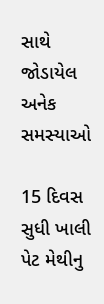સાથે જોડાયેલ અનેક સમસ્યાઓ

15 દિવસ સુધી ખાલી પેટ મેથીનુ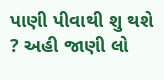પાણી પીવાથી શુ થશે ? અહી જાણી લો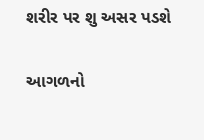શરીર પર શુ અસર પડશે

આગળનો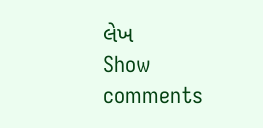લેખ
Show comments